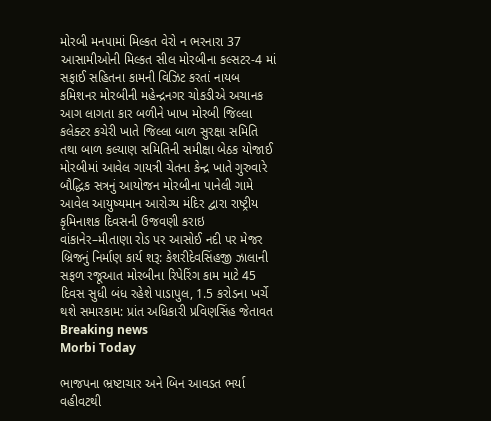મોરબી મનપામાં મિલ્કત વેરો ન ભરનારા 37 આસામીઓની મિલ્કત સીલ મોરબીના કલ્સટર-4 માં સફાઈ સહિતના કામની વિઝિટ કરતાં નાયબ કમિશનર મોરબીની મહેન્દ્રનગર ચોકડીએ અચાનક આગ લાગતા કાર બળીને ખાખ મોરબી જિલ્લા કલેક્ટર કચેરી ખાતે જિલ્લા બાળ સુરક્ષા સમિતિ તથા બાળ કલ્યાણ સમિતિની સમીક્ષા બેઠક યોજાઈ મોરબીમાં આવેલ ગાયત્રી ચેતના કેન્દ્ર ખાતે ગુરુવારે બૌદ્ધિક સત્રનું આયોજન મોરબીના પાનેલી ગામે આવેલ આયુષ્યમાન આરોગ્ય મંદિર દ્વારા રાષ્ટ્રીય કૃમિનાશક દિવસની ઉજવણી કરાઇ વાંકાનેર–મીતાણા રોડ પર આસોઈ નદી પર મેજર બ્રિજનું નિર્માણ કાર્ય શરૂ: કેશરીદેવસિંહજી ઝાલાની સફળ રજૂઆત મોરબીના રિપેરિંગ કામ માટે 45 દિવસ સુધી બંધ રહેશે પાડાપુલ, 1.5 કરોડના ખર્ચે થશે સમારકામ: પ્રાંત અધિકારી પ્રવિણસિંહ જેતાવત
Breaking news
Morbi Today

ભાજપના ભ્રષ્ટાચાર અને બિન આવડત ભર્યા વહીવટથી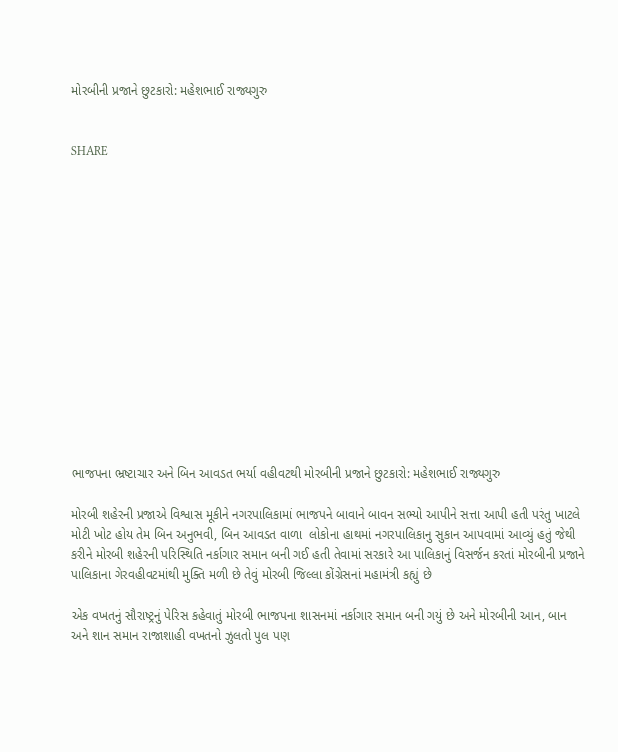મોરબીની પ્રજાને છુટકારો: મહેશભાઈ રાજ્યગુરુ


SHARE















ભાજપના ભ્રષ્ટાચાર અને બિન આવડત ભર્યા વહીવટથી મોરબીની પ્રજાને છુટકારો: મહેશભાઈ રાજ્યગુરુ

મોરબી શહેરની પ્રજાએ વિશ્વાસ મૂકીને નગરપાલિકામાં ભાજપને બાવાને બાવન સભ્યો આપીને સત્તા આપી હતી પરંતુ ખાટલે મોટી ખોટ હોય તેમ બિન અનુભવી, બિન આવડત વાળા  લોકોના હાથમાં નગરપાલિકાનુ સુકાન આપવામાં આવ્યું હતું જેથી કરીને મોરબી શહેરની પરિસ્થિતિ નર્કાગાર સમાન બની ગઈ હતી તેવામાં સરકારે આ પાલિકાનું વિસર્જન કરતાં મોરબીની પ્રજાને પાલિકાના ગેરવહીવટમાંથી મુક્તિ મળી છે તેવું મોરબી જિલ્લા કોંગ્રેસનાં મહામંત્રી કહ્યું છે

એક વખતનું સૌરાષ્ટ્રનું પેરિસ કહેવાતું મોરબી ભાજપના શાસનમાં નર્કાગાર સમાન બની ગયું છે અને મોરબીની આન, બાન અને શાન સમાન રાજાશાહી વખતનો ઝુલતો પુલ પણ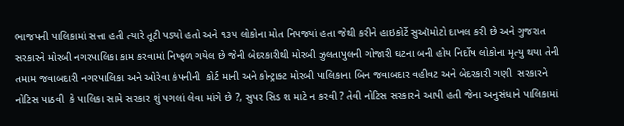ભાજપની પાલિકામાં સત્તા હતી ત્યારે તૂટી પડ્યો હતો અને ૧૩૫ લોકોના મોત નિપજ્યાં હતા જેથી કરીને હાઇકોર્ટે સુઑમોટો દાખલ કરી છે અને ગુજરાત સરકારને મોરબી નગરપાલિકા કામ કરવામાં નિષ્ફળ ગયેલ છે જેની બેદરકારીથી મોરબી ઝુલતાપુલની ગોજારી ઘટના બની હોય નિર્દોષ લોકોના મૃત્યુ થયા તેની તમામ જવાબદારી નગરપાલિકા અને ઓરેવા કંપનીની  કોર્ટ માની અને કોન્ટ્રાક્ટ મોરબી પાલિકાના બિન જવાબદાર વહીવટ અને બેદરકારી ગણી  સરકારને નોટિસ પાઠવી  કે પાલિકા સામે સરકાર શું પગલાં લેવા માંગે છે ?, સુપર સિડ શ માટે ન કરવી ? તેવી નોટિસ સરકારને આપી હતી જેના અનુસંધાને પાલિકામાં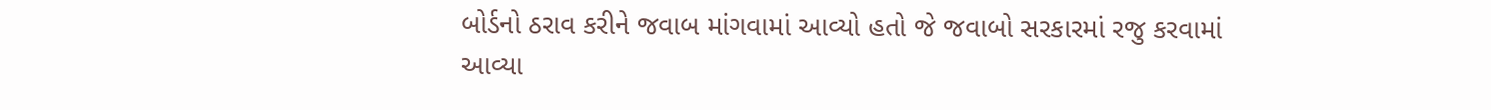બોર્ડનો ઠરાવ કરીને જવાબ માંગવામાં આવ્યો હતો જે જવાબો સરકારમાં રજુ કરવામાં આવ્યા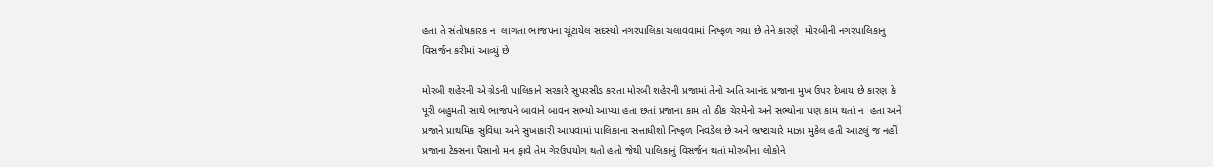હતા તે સંતોષકારક ન  લાગતા ભાજપના ચૂંટાયેલ સદસ્યો નગરપાલિકા ચલાવવામાં નિષ્ફળ ગયા છે તેને કારણે  મોરબીની નગરપાલિકાનુ વિસર્જન કરીમાં આવ્યું છે

મોરબી શહેરની એ ગ્રેડની પાલિકાને સરકારે સુપરસીડ કરતા મોરબી શહેરની પ્રજામાં તેનો અતિ આનંદ પ્રજાના મુખ ઉપર દેખાય છે કારણ કે પૂરી બહુમતી સાથે ભાજપને બાવાને બાવન સભ્યો આપ્યા હતા છતાં પ્રજાના કામ તો ઠીક ચેરમેનો અને સભ્યોના પણ કામ થતાં ન  હતા અને પ્રજાને પ્રાથમિક સુવિધા અને સુખાકારી આપવામાં પાલિકાના સત્તાધીશો નિષ્ફળ નિવડેલ છે અને ભ્રષ્ટાચારે માઝા મુકેલ હતી આટલું જ નહીં પ્રજાના ટેક્સના પૈસાનો મન ફાવે તેમ ગેરઉપયોગ થતો હતો જેથી પાલિકાનું વિસર્જન થતાં મોરબીના લોકોને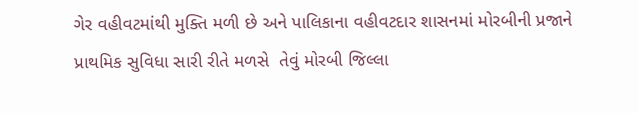ગેર વહીવટમાંથી મુક્તિ મળી છે અને પાલિકાના વહીવટદાર શાસનમાં મોરબીની પ્રજાને પ્રાથમિક સુવિધા સારી રીતે મળસે  તેવું મોરબી જિલ્લા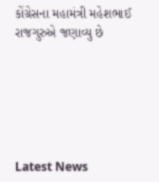કોંગ્રેસના મહામંત્રી મહેશભાઈ રાજગુરુએ જણાવ્યુ છે






Latest News